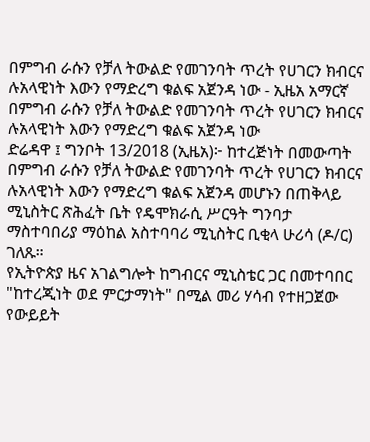በምግብ ራሱን የቻለ ትውልድ የመገንባት ጥረት የሀገርን ክብርና ሉአላዊነት እውን የማድረግ ቁልፍ አጀንዳ ነው - ኢዜአ አማርኛ
በምግብ ራሱን የቻለ ትውልድ የመገንባት ጥረት የሀገርን ክብርና ሉአላዊነት እውን የማድረግ ቁልፍ አጀንዳ ነው
ድሬዳዋ ፤ ግንቦት 13/2018 (ኢዜአ)፦ ከተረጅነት በመውጣት በምግብ ራሱን የቻለ ትውልድ የመገንባት ጥረት የሀገርን ክብርና ሉአላዊነት እውን የማድረግ ቁልፍ አጀንዳ መሆኑን በጠቅላይ ሚኒስትር ጽሕፈት ቤት የዴሞክራሲ ሥርዓት ግንባታ ማስተባበሪያ ማዕከል አስተባባሪ ሚኒስትር ቢቂላ ሁሪሳ (ዶ/ር) ገለጹ።
የኢትዮጵያ ዜና አገልግሎት ከግብርና ሚኒስቴር ጋር በመተባበር "ከተረጂነት ወደ ምርታማነት" በሚል መሪ ሃሳብ የተዘጋጀው የውይይት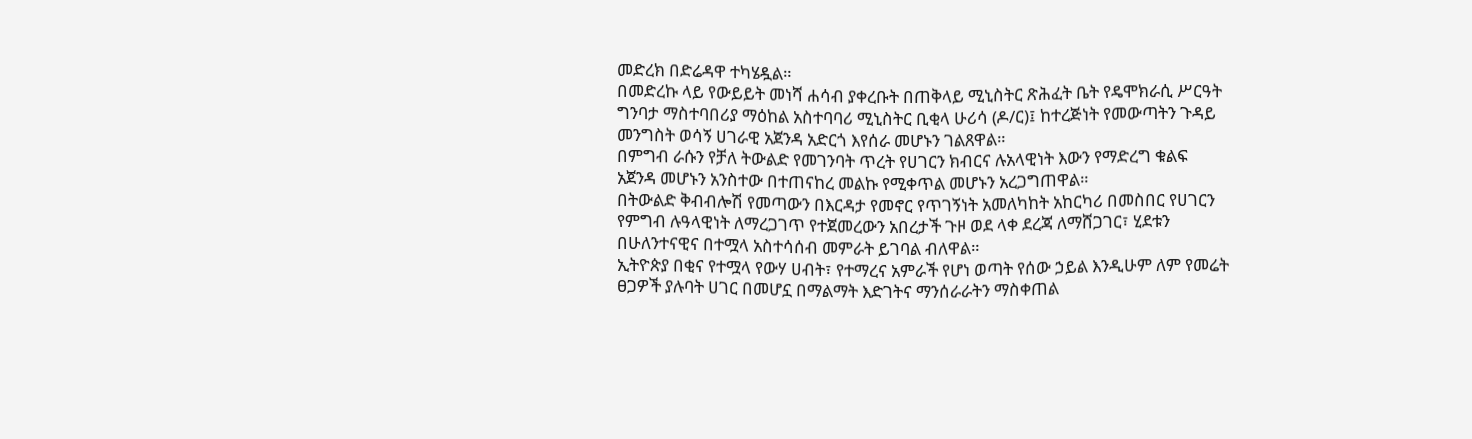መድረክ በድሬዳዋ ተካሄዷል።
በመድረኩ ላይ የውይይት መነሻ ሐሳብ ያቀረቡት በጠቅላይ ሚኒስትር ጽሕፈት ቤት የዴሞክራሲ ሥርዓት ግንባታ ማስተባበሪያ ማዕከል አስተባባሪ ሚኒስትር ቢቂላ ሁሪሳ (ዶ/ር)፤ ከተረጅነት የመውጣትን ጉዳይ መንግስት ወሳኝ ሀገራዊ አጀንዳ አድርጎ እየሰራ መሆኑን ገልጸዋል።
በምግብ ራሱን የቻለ ትውልድ የመገንባት ጥረት የሀገርን ክብርና ሉአላዊነት እውን የማድረግ ቁልፍ አጀንዳ መሆኑን አንስተው በተጠናከረ መልኩ የሚቀጥል መሆኑን አረጋግጠዋል።
በትውልድ ቅብብሎሽ የመጣውን በእርዳታ የመኖር የጥገኝነት አመለካከት አከርካሪ በመስበር የሀገርን የምግብ ሉዓላዊነት ለማረጋገጥ የተጀመረውን አበረታች ጉዞ ወደ ላቀ ደረጃ ለማሸጋገር፣ ሂደቱን በሁለንተናዊና በተሟላ አስተሳሰብ መምራት ይገባል ብለዋል።
ኢትዮጵያ በቂና የተሟላ የውሃ ሀብት፣ የተማረና አምራች የሆነ ወጣት የሰው ኃይል እንዲሁም ለም የመሬት ፀጋዎች ያሉባት ሀገር በመሆኗ በማልማት እድገትና ማንሰራራትን ማስቀጠል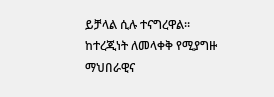ይቻላል ሲሉ ተናግረዋል።
ከተረጂነት ለመላቀቅ የሚያግዙ ማህበራዊና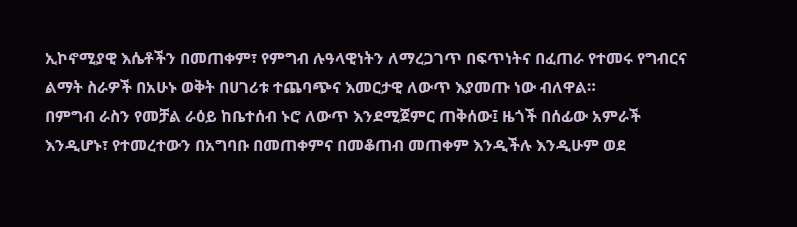ኢኮኖሚያዊ እሴቶችን በመጠቀም፣ የምግብ ሉዓላዊነትን ለማረጋገጥ በፍጥነትና በፈጠራ የተመሩ የግብርና ልማት ስራዎች በአሁኑ ወቅት በሀገሪቱ ተጨባጭና እመርታዊ ለውጥ እያመጡ ነው ብለዋል።
በምግብ ራስን የመቻል ራዕይ ከቤተሰብ ኑሮ ለውጥ እንደሚጀምር ጠቅሰው፤ ዜጎች በሰፊው አምራች እንዲሆኑ፣ የተመረተውን በአግባቡ በመጠቀምና በመቆጠብ መጠቀም እንዲችሉ እንዲሁም ወደ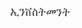ኢንቨስትመንት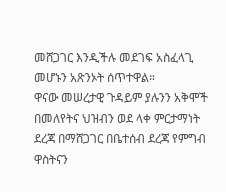መሸጋገር እንዲችሉ መደገፍ አስፈላጊ መሆኑን አጽንኦት ሰጥተዋል።
ዋናው መሠረታዊ ጉዳይም ያሉንን አቅሞች በመለየትና ህዝብን ወደ ላቀ ምርታማነት ደረጃ በማሸጋገር በቤተሰብ ደረጃ የምግብ ዋስትናን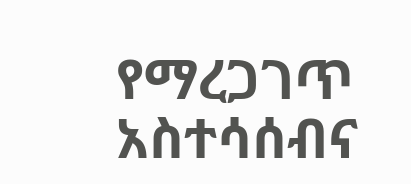የማረጋገጥ አስተሳሰብና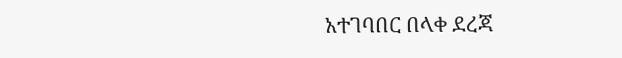አተገባበር በላቀ ደረጃ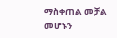ማስቀጠል መቻል መሆኑን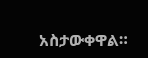አስታውቀዋል።